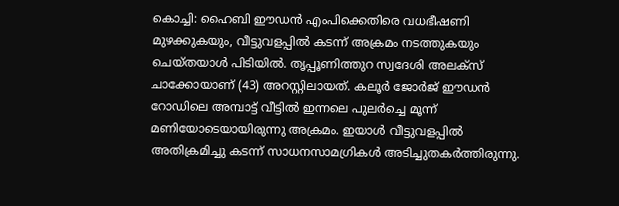കൊച്ചി: ഹൈബി ഈഡൻ എംപിക്കെതിരെ വധഭീഷണി മുഴക്കുകയും, വീട്ടുവളപ്പിൽ കടന്ന് അക്രമം നടത്തുകയും ചെയ്തയാൾ പിടിയിൽ. തൃപ്പൂണിത്തുറ സ്വദേശി അലക്സ് ചാക്കോയാണ് (43) അറസ്റ്റിലായത്. കലൂർ ജോർജ് ഈഡൻ റോഡിലെ അമ്പാട്ട് വീട്ടിൽ ഇന്നലെ പുലർച്ചെ മൂന്ന് മണിയോടെയായിരുന്നു അക്രമം. ഇയാൾ വീട്ടുവളപ്പിൽ അതിക്രമിച്ചു കടന്ന് സാധനസാമഗ്രികൾ അടിച്ചുതകർത്തിരുന്നു.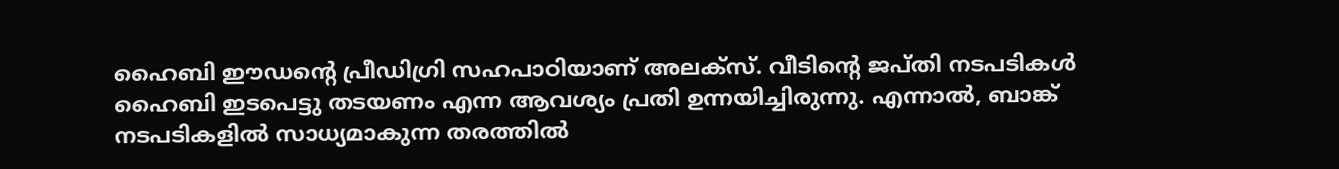ഹൈബി ഈഡന്റെ പ്രീഡിഗ്രി സഹപാഠിയാണ് അലക്സ്. വീടിന്റെ ജപ്തി നടപടികൾ ഹൈബി ഇടപെട്ടു തടയണം എന്ന ആവശ്യം പ്രതി ഉന്നയിച്ചിരുന്നു. എന്നാൽ, ബാങ്ക് നടപടികളിൽ സാധ്യമാകുന്ന തരത്തിൽ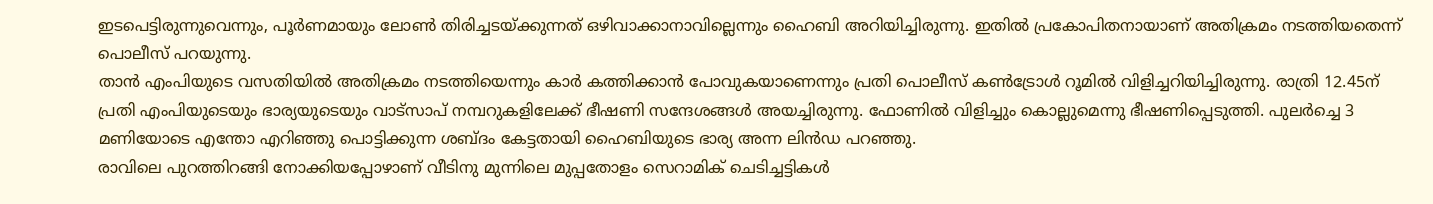ഇടപെട്ടിരുന്നുവെന്നും, പൂർണമായും ലോൺ തിരിച്ചടയ്ക്കുന്നത് ഒഴിവാക്കാനാവില്ലെന്നും ഹൈബി അറിയിച്ചിരുന്നു. ഇതിൽ പ്രകോപിതനായാണ് അതിക്രമം നടത്തിയതെന്ന് പൊലീസ് പറയുന്നു.
താൻ എംപിയുടെ വസതിയിൽ അതിക്രമം നടത്തിയെന്നും കാർ കത്തിക്കാൻ പോവുകയാണെന്നും പ്രതി പൊലീസ് കൺട്രോൾ റൂമിൽ വിളിച്ചറിയിച്ചിരുന്നു. രാത്രി 12.45ന് പ്രതി എംപിയുടെയും ഭാര്യയുടെയും വാട്സാപ് നമ്പറുകളിലേക്ക് ഭീഷണി സന്ദേശങ്ങൾ അയച്ചിരുന്നു. ഫോണിൽ വിളിച്ചും കൊല്ലുമെന്നു ഭീഷണിപ്പെടുത്തി. പുലർച്ചെ 3 മണിയോടെ എന്തോ എറിഞ്ഞു പൊട്ടിക്കുന്ന ശബ്ദം കേട്ടതായി ഹൈബിയുടെ ഭാര്യ അന്ന ലിൻഡ പറഞ്ഞു.
രാവിലെ പുറത്തിറങ്ങി നോക്കിയപ്പോഴാണ് വീടിനു മുന്നിലെ മുപ്പതോളം സെറാമിക് ചെടിച്ചട്ടികൾ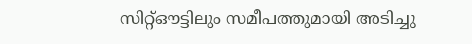സിറ്റ്ഔട്ടിലും സമീപത്തുമായി അടിച്ചു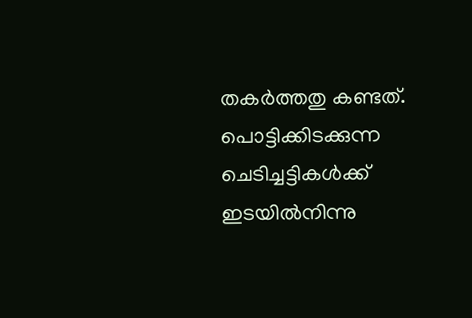തകർത്തതു കണ്ടത്. പൊട്ടിക്കിടക്കുന്ന ചെടിച്ചട്ടികൾക്ക് ഇടയിൽനിന്നു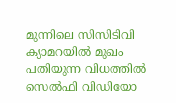മുന്നിലെ സിസിടിവി ക്യാമറയിൽ മുഖം പതിയുന്ന വിധത്തിൽ സെൽഫി വിഡിയോ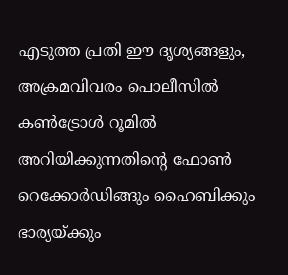എടുത്ത പ്രതി ഈ ദൃശ്യങ്ങളും, അക്രമവിവരം പൊലീസിൽ കൺട്രോൾ റൂമിൽ അറിയിക്കുന്നതിന്റെ ഫോൺ റെക്കോർഡിങ്ങും ഹൈബിക്കും ഭാര്യയ്ക്കും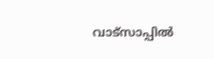വാട്സാപ്പിൽ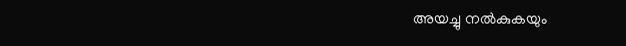അയച്ചു നൽകുകയും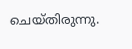ചെയ്തിരുന്നു.